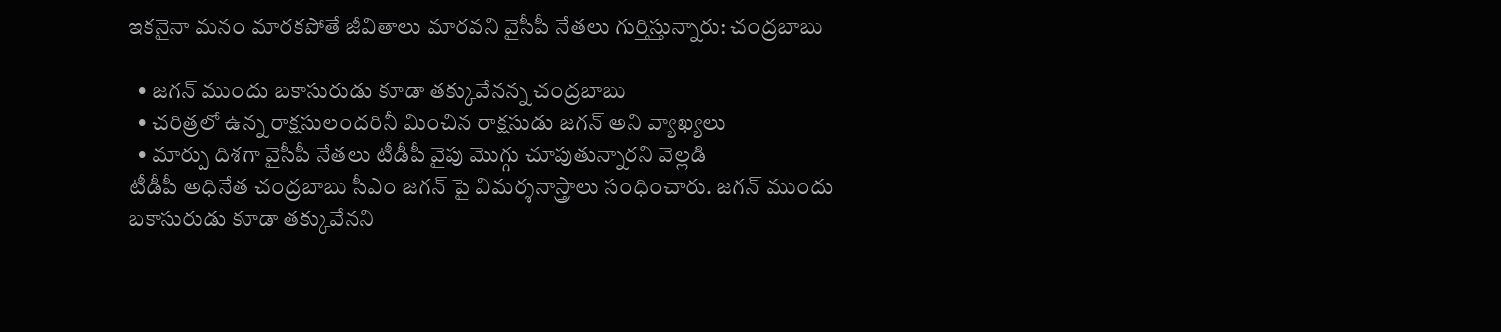ఇకనైనా మనం మారకపోతే జీవితాలు మారవని వైసీపీ నేతలు గుర్తిస్తున్నారు: చంద్రబాబు

  • జగన్ ముందు బకాసురుడు కూడా తక్కువేనన్న చంద్రబాబు
  • చరిత్రలో ఉన్న రాక్షసులందరినీ మించిన రాక్షసుడు జగన్ అని వ్యాఖ్యలు
  • మార్పు దిశగా వైసీపీ నేతలు టీడీపీ వైపు మొగ్గు చూపుతున్నారని వెల్లడి
టీడీపీ అధినేత చంద్రబాబు సీఎం జగన్ పై విమర్శనాస్త్రాలు సంధించారు. జగన్ ముందు బకాసురుడు కూడా తక్కువేనని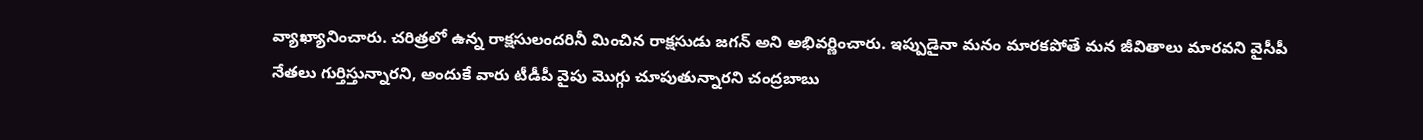వ్యాఖ్యానించారు. చరిత్రలో ఉన్న రాక్షసులందరినీ మించిన రాక్షసుడు జగన్ అని అభివర్ణించారు. ఇప్పుడైనా మనం మారకపోతే మన జీవితాలు మారవని వైసీపీ నేతలు గుర్తిస్తున్నారని, అందుకే వారు టీడీపీ వైపు మొగ్గు చూపుతున్నారని చంద్రబాబు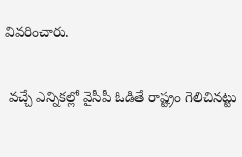వివరించారు.

 వచ్చే ఎన్నికల్లో వైసీపీ ఓడితే రాష్ట్రం గెలిచినట్టు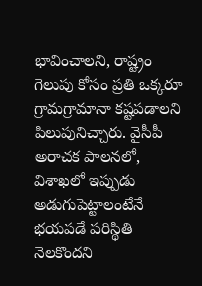భావించాలని, రాష్ట్రం గెలుపు కోసం ప్రతి ఒక్కరూ గ్రామగ్రామానా కష్టపడాలని పిలుపునిచ్చారు. వైసీపీ అరాచక పాలనలో, విశాఖలో ఇప్పుడు అడుగుపెట్టాలంటేనే భయపడే పరిస్థితి నెలకొందని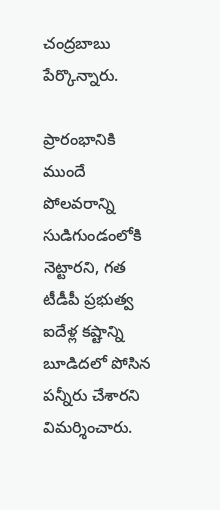చంద్రబాబు పేర్కొన్నారు.

ప్రారంభానికి ముందే పోలవరాన్ని సుడిగుండంలోకి నెట్టారని, గత టీడీపీ ప్రభుత్వ ఐదేళ్ల కష్టాన్ని బూడిదలో పోసిన పన్నీరు చేశారని విమర్శించారు.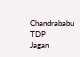Chandrababu
TDP
Jagan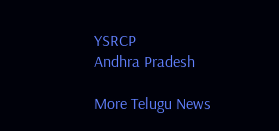YSRCP
Andhra Pradesh

More Telugu News